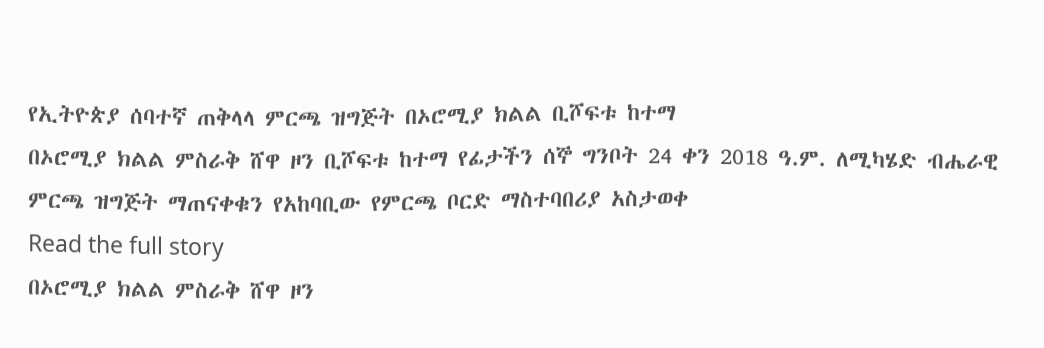የኢትዮጵያ ሰባተኛ ጠቅላላ ምርጫ ዝግጅት በኦሮሚያ ክልል ቢሾፍቱ ከተማ
በኦሮሚያ ክልል ምስራቅ ሸዋ ዞን ቢሾፍቱ ከተማ የፊታችን ሰኞ ግንቦት 24 ቀን 2018 ዓ.ም. ለሚካሄድ ብሔራዊ ምርጫ ዝግጅት ማጠናቀቁን የአከባቢው የምርጫ ቦርድ ማስተባበሪያ አስታወቀ
Read the full story
በኦሮሚያ ክልል ምስራቅ ሸዋ ዞን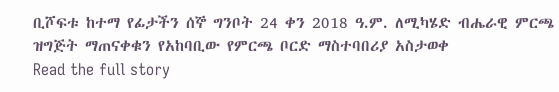ቢሾፍቱ ከተማ የፊታችን ሰኞ ግንቦት 24 ቀን 2018 ዓ.ም. ለሚካሄድ ብሔራዊ ምርጫ ዝግጅት ማጠናቀቁን የአከባቢው የምርጫ ቦርድ ማስተባበሪያ አስታወቀ
Read the full story